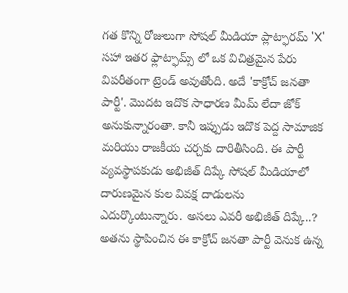గత కొన్ని రోజులుగా సోషల్ మీడియా ప్లాట్ఫారమ్ 'X' సహా ఇతర ఫ్లాట్ఫామ్స్ లో ఒక విచిత్రమైన పేరు విపరీతంగా ట్రెండ్ అవుతోంది. అదే 'కాక్రోచ్ జనతా పార్టీ'. మొదట ఇదొక సాధారణ మీమ్ లేదా జోక్ అనుకున్నారంతా. కానీ ఇప్పుడు ఇదొక పెద్ద సామాజిక మరియు రాజకీయ చర్చకు దారితీసింది. ఈ పార్టీ వ్యవస్థాపకుడు అభిజీత్ దిప్కే సోషల్ మీడియాలో దారుణమైన కుల వివక్ష దాడులను ఎదుర్కొంటున్నారు. అసలు ఎవరీ అభిజీత్ దిప్కే..? అతను స్థాపించిన ఈ కాక్రోచ్ జనతా పార్టీ వెనుక ఉన్న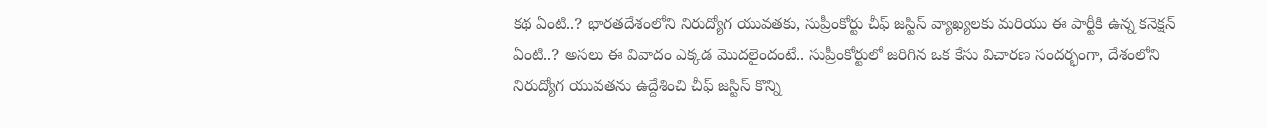కథ ఏంటి..? భారతదేశంలోని నిరుద్యోగ యువతకు, సుప్రీంకోర్టు చీఫ్ జస్టిస్ వ్యాఖ్యలకు మరియు ఈ పార్టీకి ఉన్న కనెక్షన్ ఏంటి..? అసలు ఈ వివాదం ఎక్కడ మొదలైందంటే.. సుప్రీంకోర్టులో జరిగిన ఒక కేసు విచారణ సందర్భంగా, దేశంలోని నిరుద్యోగ యువతను ఉద్దేశించి చీఫ్ జస్టిస్ కొన్ని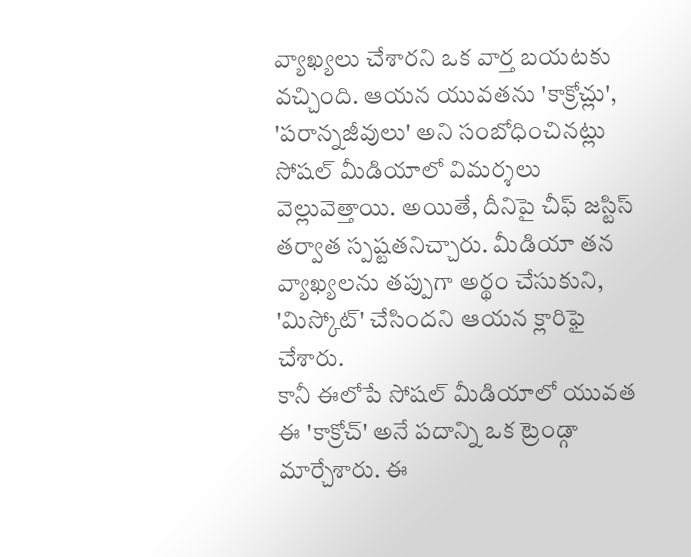వ్యాఖ్యలు చేశారని ఒక వార్త బయటకు వచ్చింది. ఆయన యువతను 'కాక్రోచ్లు', 'పరాన్నజీవులు' అని సంబోధించినట్లు సోషల్ మీడియాలో విమర్శలు వెల్లువెత్తాయి. అయితే, దీనిపై చీఫ్ జస్టిస్ తర్వాత స్పష్టతనిచ్చారు. మీడియా తన వ్యాఖ్యలను తప్పుగా అర్థం చేసుకుని, 'మిస్కోట్' చేసిందని ఆయన క్లారిఫై చేశారు.
కానీ ఈలోపే సోషల్ మీడియాలో యువత ఈ 'కాక్రోచ్' అనే పదాన్ని ఒక ట్రెండ్గా మార్చేశారు. ఈ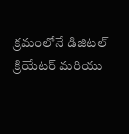క్రమంలోనే డిజిటల్ క్రియేటర్ మరియు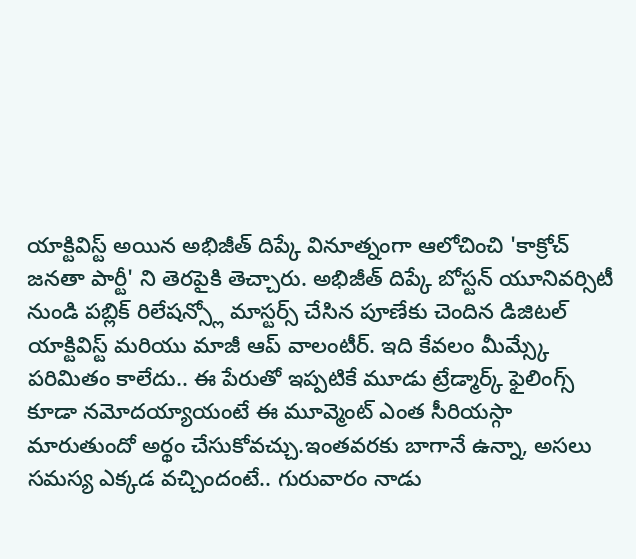యాక్టివిస్ట్ అయిన అభిజీత్ దిప్కే వినూత్నంగా ఆలోచించి 'కాక్రోచ్ జనతా పార్టీ' ని తెరపైకి తెచ్చారు. అభిజీత్ దిప్కే బోస్టన్ యూనివర్సిటీ నుండి పబ్లిక్ రిలేషన్స్లో మాస్టర్స్ చేసిన పూణేకు చెందిన డిజిటల్ యాక్టివిస్ట్ మరియు మాజీ ఆప్ వాలంటీర్. ఇది కేవలం మీమ్స్కే పరిమితం కాలేదు.. ఈ పేరుతో ఇప్పటికే మూడు ట్రేడ్మార్క్ ఫైలింగ్స్ కూడా నమోదయ్యాయంటే ఈ మూవ్మెంట్ ఎంత సీరియస్గా మారుతుందో అర్థం చేసుకోవచ్చు.ఇంతవరకు బాగానే ఉన్నా, అసలు సమస్య ఎక్కడ వచ్చిందంటే.. గురువారం నాడు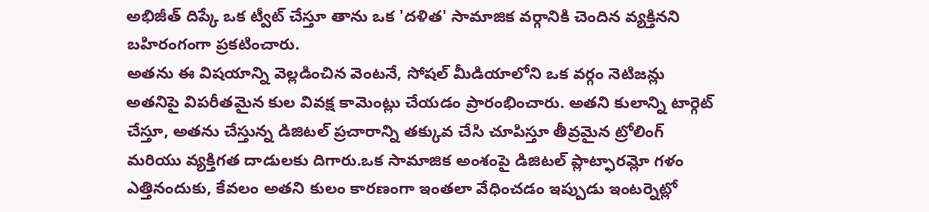అభిజీత్ దిప్కే ఒక ట్వీట్ చేస్తూ తాను ఒక 'దళిత' సామాజిక వర్గానికి చెందిన వ్యక్తినని బహిరంగంగా ప్రకటించారు.
అతను ఈ విషయాన్ని వెల్లడించిన వెంటనే, సోషల్ మీడియాలోని ఒక వర్గం నెటిజన్లు అతనిపై విపరీతమైన కుల వివక్ష కామెంట్లు చేయడం ప్రారంభించారు. అతని కులాన్ని టార్గెట్ చేస్తూ, అతను చేస్తున్న డిజిటల్ ప్రచారాన్ని తక్కువ చేసి చూపిస్తూ తీవ్రమైన ట్రోలింగ్ మరియు వ్యక్తిగత దాడులకు దిగారు.ఒక సామాజిక అంశంపై డిజిటల్ ప్లాట్ఫారమ్లో గళం ఎత్తినందుకు, కేవలం అతని కులం కారణంగా ఇంతలా వేధించడం ఇప్పుడు ఇంటర్నెట్లో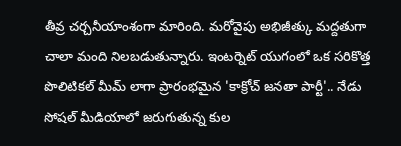తీవ్ర చర్చనీయాంశంగా మారింది. మరోవైపు అభిజీత్కు మద్దతుగా చాలా మంది నిలబడుతున్నారు. ఇంటర్నెట్ యుగంలో ఒక సరికొత్త పొలిటికల్ మీమ్ లాగా ప్రారంభమైన 'కాక్రోచ్ జనతా పార్టీ'.. నేడు సోషల్ మీడియాలో జరుగుతున్న కుల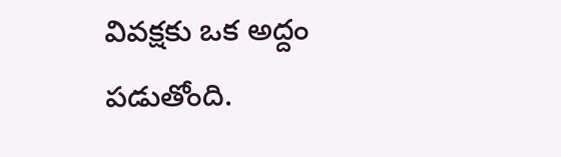వివక్షకు ఒక అద్దం పడుతోంది.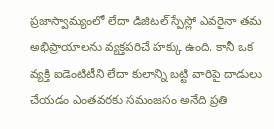ప్రజాస్వామ్యంలో లేదా డిజిటల్ స్పేస్లో ఎవరైనా తమ అభిప్రాయాలను వ్యక్తపరిచే హక్కు ఉంది. కానీ ఒక వ్యక్తి ఐడెంటిటీని లేదా కులాన్ని బట్టి వారిపై దాడులు చేయడం ఎంతవరకు సమంజసం అనేది ప్రతి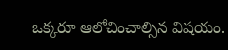ఒక్కరూ ఆలోచించాల్సిన విషయం.